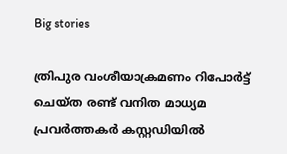Big stories

ത്രിപുര വംശീയാക്രമണം റിപോർട്ട് ചെയ്ത രണ്ട് വനിത മാധ്യ‌മ പ്രവർത്തകർ കസ്റ്റഡിയിൽ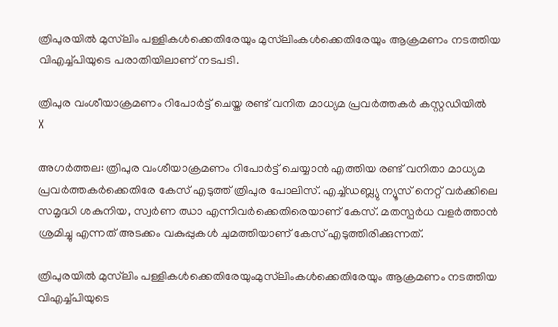ത്രിപുരയിൽ മുസ്‌ലിം പള്ളികൾക്കെതിരേയും മുസ്‌ലിംകൾക്കെതിരേയും ആക്രമണം നടത്തിയ വിഎച്ച്പിയുടെ പരാതിയിലാണ് നടപടി.

ത്രിപുര വംശീയാക്രമണം റിപോർട്ട് ചെയ്ത രണ്ട് വനിത മാധ്യ‌മ പ്രവർത്തകർ കസ്റ്റഡിയിൽ
X

അഗർത്തല: ത്രിപുര വംശീയാക്രമണം റിപോർട്ട് ചെയ്യാൻ എത്തിയ രണ്ട് വനിതാ മാധ്യമ പ്രവർത്തകർക്കെതിരേ കേസ് എടുത്ത് ത്രിപുര പോലിസ്. എച്ച്ഡബ്ല്യു ന്യൂസ് നെറ്റ് വർക്കിലെ സമൃദ്ധി ശകുനിയ, സ്വർണ ഝാ എന്നിവർക്കെതിരെയാണ് കേസ്. മതസ്പർധ വളർത്താൻ ശ്രമിച്ചു എന്നത് അടക്കം വകുപ്പുകൾ ചുമത്തിയാണ് കേസ് എടുത്തിരിക്കുന്നത്.

ത്രിപുരയിൽ മുസ്‌ലിം പള്ളികൾക്കെതിരേയുംമുസ്‌ലിംകൾക്കെതിരേയും ആക്രമണം നടത്തിയ വിഎച്ച്പിയുടെ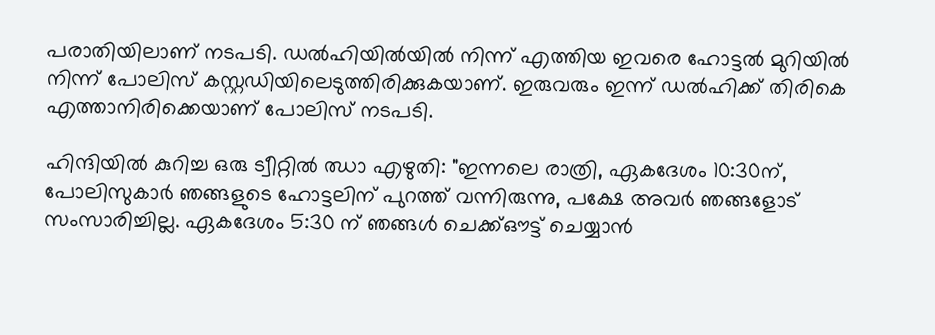പരാതിയിലാണ് നടപടി. ഡൽഹിയിൽയിൽ നിന്ന് എത്തിയ ഇവരെ ഹോട്ടൽ മുറിയിൽ നിന്ന് പോലിസ് കസ്റ്റഡിയിലെടുത്തിരിക്കുകയാണ്. ഇരുവരും ഇന്ന് ഡൽഹിക്ക് തിരികെ എത്താനിരിക്കെയാണ് പോലിസ് നടപടി.

ഹിന്ദിയിൽ കുറിച്ച ഒരു ട്വീറ്റിൽ ഝാ എഴുതി: "ഇന്നലെ രാത്രി, ഏകദേശം 10:30ന്, പോലിസുകാർ ഞങ്ങളുടെ ഹോട്ടലിന് പുറത്ത് വന്നിരുന്നു, പക്ഷേ അവർ ഞങ്ങളോട് സംസാരിച്ചില്ല. ഏകദേശം 5:30 ന് ഞങ്ങൾ ചെക്ക്ഔട്ട് ചെയ്യാൻ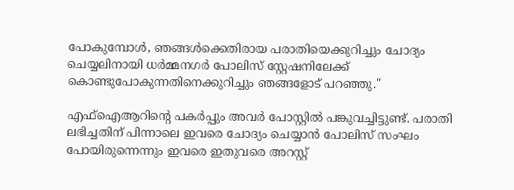പോകുമ്പോൾ, ഞങ്ങൾക്കെതിരായ പരാതിയെക്കുറിച്ചും ചോദ്യം ചെയ്യലിനായി ധർമ്മനഗർ പോലിസ് സ്റ്റേഷനിലേക്ക് കൊണ്ടുപോകുന്നതിനെക്കുറിച്ചും ഞങ്ങളോട് പറഞ്ഞു."

എഫ്‌ഐആറിന്റെ പകർപ്പും അവർ പോസ്റ്റിൽ പങ്കുവച്ചിട്ടുണ്ട്. പരാതി ലഭിച്ചതിന് പിന്നാലെ ഇവരെ ചോദ്യം ചെയ്യാൻ പോലിസ് സംഘം പോയിരുന്നെന്നും ഇവരെ ഇതുവരെ അറസ്റ്റ്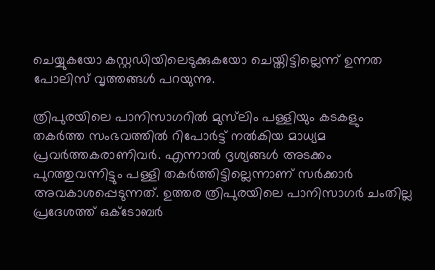ചെയ്യുകയോ കസ്റ്റഡിയിലെടുക്കുകയോ ചെയ്തിട്ടില്ലെന്ന് ഉന്നത പോലിസ് വൃത്തങ്ങൾ പറയുന്നു.

ത്രിപുരയിലെ പാനിസാഗറിൽ മുസ്‌ലിം പള്ളിയും കടകളും തകർത്ത സംഭവത്തിൽ റിപോർട്ട് നൽകിയ മാധ്യമ പ്രവർത്തകരാണിവർ. എന്നാൽ ദൃശ്യങ്ങൾ അടക്കം പുറത്തുവന്നിട്ടും പള്ളി തകർത്തിട്ടില്ലെന്നാണ് സർക്കാർ അവകാശപ്പെടുന്നത്. ഉത്തര ത്രിപുരയിലെ പാനിസാഗർ ചംതില്ല പ്രദേശത്ത് ഒക്ടോബർ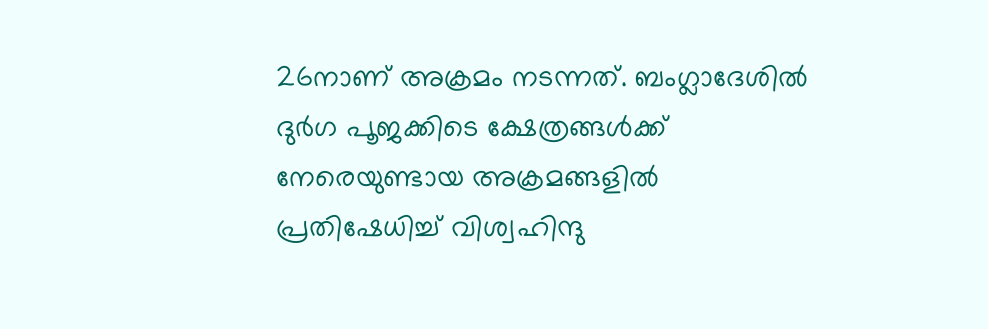26നാണ് അക്രമം നടന്നത്. ബംഗ്ലാദേശിൽ ദുർഗ പൂജക്കിടെ ക്ഷേത്രങ്ങൾക്ക് നേരെയുണ്ടായ അക്രമങ്ങളിൽ പ്രതിഷേധിച്ച് വിശ്വഹിന്ദു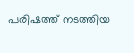പരിഷത്ത് നടത്തിയ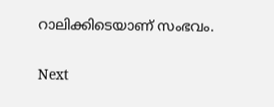റാലിക്കിടെയാണ് സംഭവം.


Next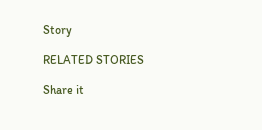Story

RELATED STORIES

Share it